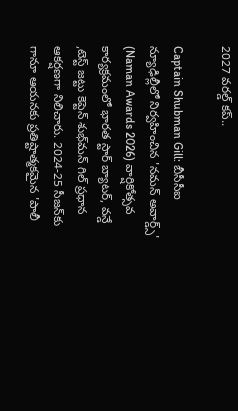2027 వరల్డ్ కప్..

Captain Shubman Gill: బీసీసీఐ న్యూఢిల్లీలో నిర్వహించిన 'నమన్ అవార్డ్స్' (Naman Awards 2026) వార్షికోత్సవ కార్యక్రమంలో భారత స్టార్ బ్యాటర్, వన్డే ,టెస్ట్ జట్టు కెప్టెన్ శుభ్‌మన్ గిల్ ప్రధాన ఆకర్షణగా నిలిచారు. 2024-25 సీజన్‌కు గానూ ఆయనకు ప్రతిష్టాత్మకమైన 'పాలీ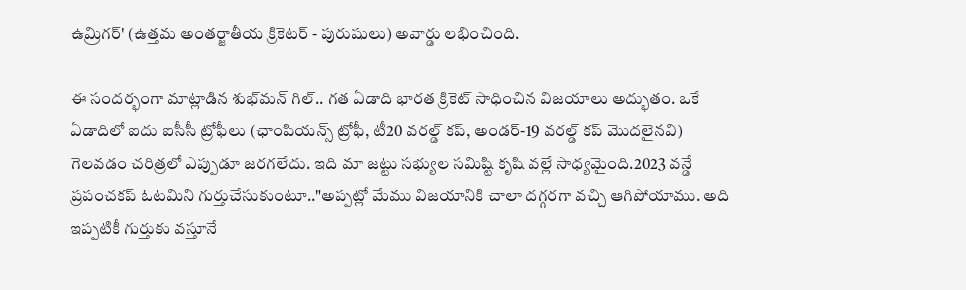ఉమ్రిగర్' (ఉత్తమ అంతర్జాతీయ క్రికెటర్ - పురుషులు) అవార్డు లభించింది.

ఈ సందర్భంగా మాట్లాడిన శుభ్‌మన్ గిల్.. గత ఏడాది భారత క్రికెట్ సాధించిన విజయాలు అద్భుతం. ఒకే ఏడాదిలో ఐదు ఐసీసీ ట్రోఫీలు (ఛాంపియన్స్ ట్రోఫీ, టీ20 వరల్డ్ కప్, అండర్-19 వరల్డ్ కప్ మొదలైనవి) గెలవడం చరిత్రలో ఎప్పుడూ జరగలేదు. ఇది మా జట్టు సభ్యుల సమిష్టి కృషి వల్లే సాధ్యమైంది.2023 వన్డే ప్రపంచకప్ ఓటమిని గుర్తుచేసుకుంటూ.."అప్పట్లో మేము విజయానికి చాలా దగ్గరగా వచ్చి ఆగిపోయాము. అది ఇప్పటికీ గుర్తుకు వస్తూనే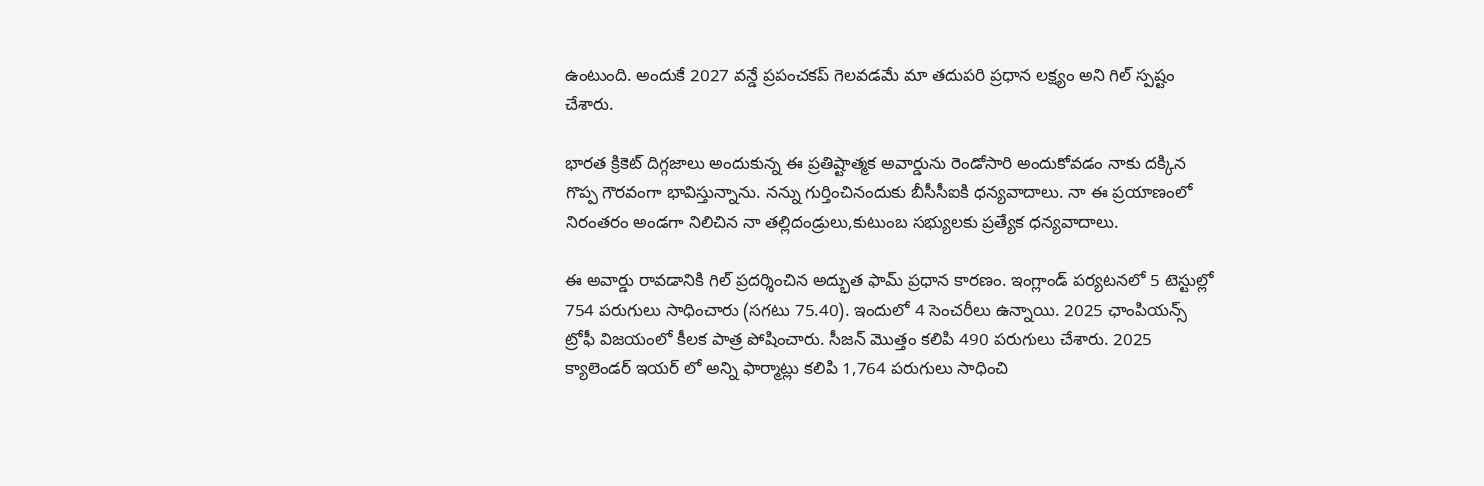ఉంటుంది. అందుకే 2027 వన్డే ప్రపంచకప్ గెలవడమే మా తదుపరి ప్రధాన లక్ష్యం అని గిల్ స్పష్టం చేశారు.

భారత క్రికెట్ దిగ్గజాలు అందుకున్న ఈ ప్రతిష్టాత్మక అవార్డును రెండోసారి అందుకోవడం నాకు దక్కిన గొప్ప గౌరవంగా భావిస్తున్నాను. నన్ను గుర్తించినందుకు బీసీసీఐకి ధన్యవాదాలు. నా ఈ ప్రయాణంలో నిరంతరం అండగా నిలిచిన నా తల్లిదండ్రులు,కుటుంబ సభ్యులకు ప్రత్యేక ధన్యవాదాలు.

ఈ అవార్డు రావడానికి గిల్ ప్రదర్శించిన అద్భుత ఫామ్ ప్రధాన కారణం. ఇంగ్లాండ్ పర్యటనలో 5 టెస్టుల్లో 754 పరుగులు సాధించారు (సగటు 75.40). ఇందులో 4 సెంచరీలు ఉన్నాయి. 2025 ఛాంపియన్స్ ట్రోఫీ విజయంలో కీలక పాత్ర పోషించారు. సీజన్ మొత్తం కలిపి 490 పరుగులు చేశారు. 2025 క్యాలెండర్ ఇయర్ లో అన్ని ఫార్మాట్లు కలిపి 1,764 పరుగులు సాధించి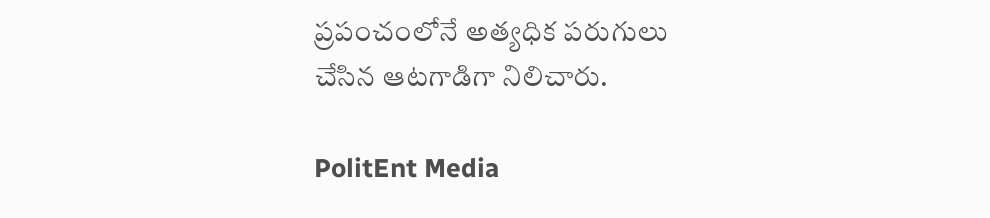ప్రపంచంలోనే అత్యధిక పరుగులు చేసిన ఆటగాడిగా నిలిచారు.

PolitEnt Media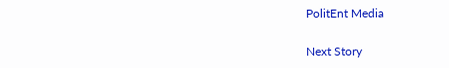PolitEnt Media

Next Story